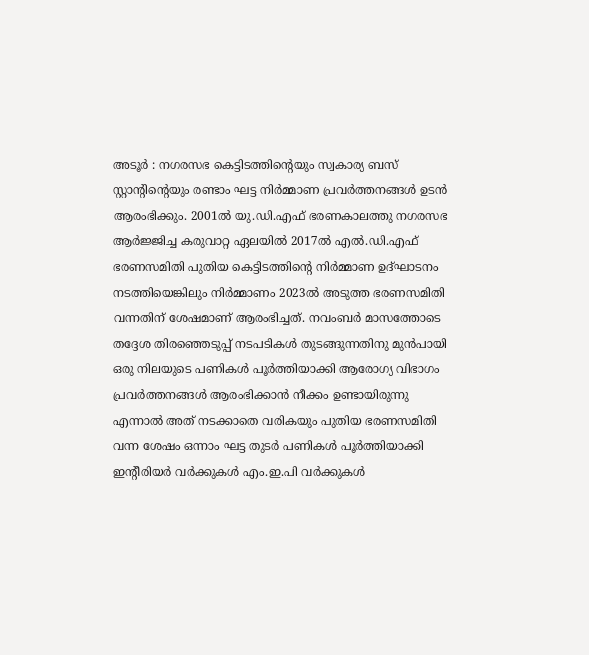അടൂർ : നഗരസഭ കെട്ടിടത്തിന്റെയും സ്വകാര്യ ബസ് സ്റ്റാന്റിന്റെയും രണ്ടാം ഘട്ട നിർമ്മാണ പ്രവർത്തനങ്ങൾ ഉടൻ ആരംഭിക്കും. 2001ൽ യു.ഡി.എഫ് ഭരണകാലത്തു നഗരസഭ ആർജ്ജിച്ച കരുവാറ്റ ഏലയിൽ 2017ൽ എൽ.ഡി.എഫ് ഭരണസമിതി പുതിയ കെട്ടിടത്തിന്റെ നിർമ്മാണ ഉദ്ഘാടനം നടത്തിയെങ്കിലും നിർമ്മാണം 2023ൽ അടുത്ത ഭരണസമിതി വന്നതിന് ശേഷമാണ് ആരംഭിച്ചത്. നവംബർ മാസത്തോടെ തദ്ദേശ തിരഞ്ഞെടുപ്പ് നടപടികൾ തുടങ്ങുന്നതിനു മുൻപായി ഒരു നിലയുടെ പണികൾ പൂർത്തിയാക്കി ആരോഗ്യ വിഭാഗം പ്രവർത്തനങ്ങൾ ആരംഭിക്കാൻ നീക്കം ഉണ്ടായിരുന്നു എന്നാൽ അത് നടക്കാതെ വരികയും പുതിയ ഭരണസമിതി വന്ന ശേഷം ഒന്നാം ഘട്ട തുടർ പണികൾ പൂർത്തിയാക്കി ഇന്റീരിയർ വർക്കുകൾ എം.ഇ.പി വർക്കുകൾ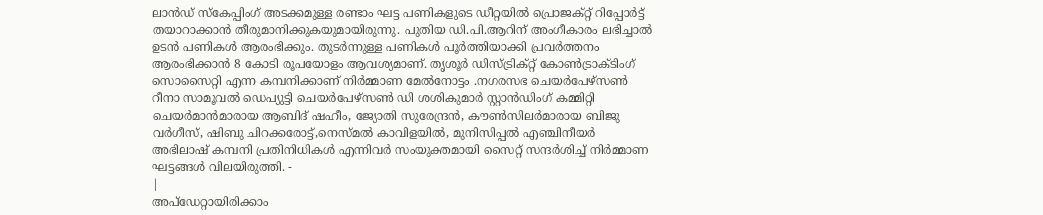ലാൻഡ് സ്കേപ്പിംഗ് അടക്കമുള്ള രണ്ടാം ഘട്ട പണികളുടെ ഡീറ്റയിൽ പ്രൊജക്റ്റ് റിപ്പോർട്ട് തയാറാക്കാൻ തീരുമാനിക്കുകയുമായിരുന്നു. പുതിയ ഡി.പി.ആറിന് അംഗീകാരം ലഭിച്ചാൽ ഉടൻ പണികൾ ആരംഭിക്കും. തുടർന്നുള്ള പണികൾ പൂർത്തിയാക്കി പ്രവർത്തനം ആരംഭിക്കാൻ 8 കോടി രൂപയോളം ആവശ്യമാണ്. തൃശൂർ ഡിസ്ട്രിക്റ്റ് കോൺട്രാക്ടിംഗ് സൊസൈറ്റി എന്ന കമ്പനിക്കാണ് നിർമ്മാണ മേൽനോട്ടം .നഗരസഭ ചെയർപേഴ്സൺ റീനാ സാമൂവൽ ഡെപ്യുട്ടി ചെയർപേഴ്സൺ ഡി ശശികുമാർ സ്റ്റാൻഡിംഗ് കമ്മിറ്റി ചെയർമാൻമാരായ ആബിദ് ഷഹീം, ജ്യോതി സുരേന്ദ്രൻ, കൗൺസിലർമാരായ ബിജു വർഗീസ്, ഷിബു ചിറക്കരോട്ട്,നെസ്മൽ കാവിളയിൽ, മുനിസിപ്പൽ എഞ്ചിനീയർ അഭിലാഷ് കമ്പനി പ്രതിനിധികൾ എന്നിവർ സംയുക്തമായി സൈറ്റ് സന്ദർശിച്ച് നിർമ്മാണ ഘട്ടങ്ങൾ വിലയിരുത്തി. -
|
അപ്ഡേറ്റായിരിക്കാം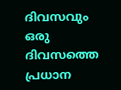ദിവസവും
ഒരു ദിവസത്തെ പ്രധാന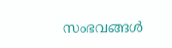സംഭവങ്ങൾ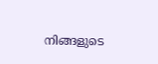നിങ്ങളുടെ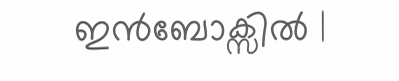ഇൻബോക്സിൽ |